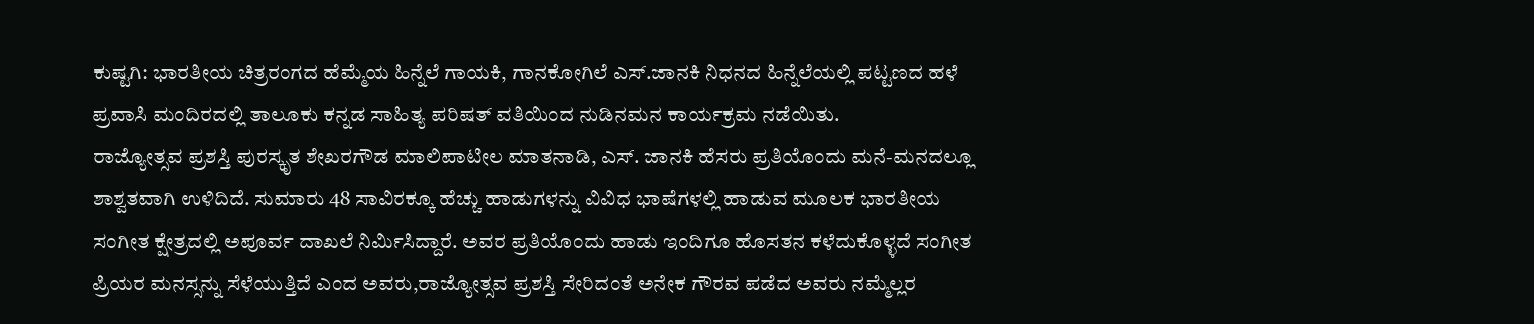ಕುಷ್ಟಗಿ: ಭಾರತೀಯ ಚಿತ್ರರಂಗದ ಹೆಮ್ಮೆಯ ಹಿನ್ನೆಲೆ ಗಾಯಕಿ, ಗಾನಕೋಗಿಲೆ ಎಸ್.ಜಾನಕಿ ನಿಧನದ ಹಿನ್ನೆಲೆಯಲ್ಲಿ ಪಟ್ಟಣದ ಹಳೆ ಪ್ರವಾಸಿ ಮಂದಿರದಲ್ಲಿ ತಾಲೂಕು ಕನ್ನಡ ಸಾಹಿತ್ಯ ಪರಿಷತ್ ವತಿಯಿಂದ ನುಡಿನಮನ ಕಾರ್ಯಕ್ರಮ ನಡೆಯಿತು.
ರಾಜ್ಯೋತ್ಸವ ಪ್ರಶಸ್ತಿ ಪುರಸ್ಕೃತ ಶೇಖರಗೌಡ ಮಾಲಿಪಾಟೀಲ ಮಾತನಾಡಿ, ಎಸ್. ಜಾನಕಿ ಹೆಸರು ಪ್ರತಿಯೊಂದು ಮನೆ-ಮನದಲ್ಲೂ ಶಾಶ್ವತವಾಗಿ ಉಳಿದಿದೆ. ಸುಮಾರು 48 ಸಾವಿರಕ್ಕೂ ಹೆಚ್ಚು ಹಾಡುಗಳನ್ನು ವಿವಿಧ ಭಾಷೆಗಳಲ್ಲಿ ಹಾಡುವ ಮೂಲಕ ಭಾರತೀಯ ಸಂಗೀತ ಕ್ಷೇತ್ರದಲ್ಲಿ ಅಪೂರ್ವ ದಾಖಲೆ ನಿರ್ಮಿಸಿದ್ದಾರೆ. ಅವರ ಪ್ರತಿಯೊಂದು ಹಾಡು ಇಂದಿಗೂ ಹೊಸತನ ಕಳೆದುಕೊಳ್ಳದೆ ಸಂಗೀತ ಪ್ರಿಯರ ಮನಸ್ಸನ್ನು ಸೆಳೆಯುತ್ತಿದೆ ಎಂದ ಅವರು,ರಾಜ್ಯೋತ್ಸವ ಪ್ರಶಸ್ತಿ ಸೇರಿದಂತೆ ಅನೇಕ ಗೌರವ ಪಡೆದ ಅವರು ನಮ್ಮೆಲ್ಲರ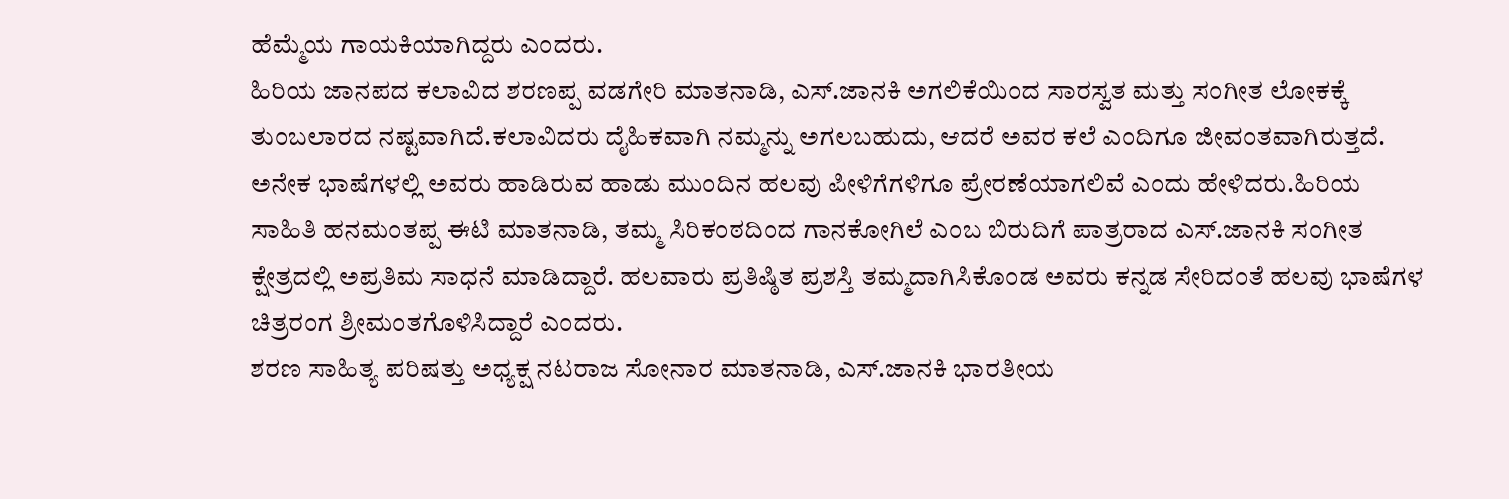ಹೆಮ್ಮೆಯ ಗಾಯಕಿಯಾಗಿದ್ದರು ಎಂದರು.
ಹಿರಿಯ ಜಾನಪದ ಕಲಾವಿದ ಶರಣಪ್ಪ ವಡಗೇರಿ ಮಾತನಾಡಿ, ಎಸ್.ಜಾನಕಿ ಅಗಲಿಕೆಯಿಂದ ಸಾರಸ್ವತ ಮತ್ತು ಸಂಗೀತ ಲೋಕಕ್ಕೆ ತುಂಬಲಾರದ ನಷ್ಟವಾಗಿದೆ.ಕಲಾವಿದರು ದೈಹಿಕವಾಗಿ ನಮ್ಮನ್ನು ಅಗಲಬಹುದು, ಆದರೆ ಅವರ ಕಲೆ ಎಂದಿಗೂ ಜೀವಂತವಾಗಿರುತ್ತದೆ. ಅನೇಕ ಭಾಷೆಗಳಲ್ಲಿ ಅವರು ಹಾಡಿರುವ ಹಾಡು ಮುಂದಿನ ಹಲವು ಪೀಳಿಗೆಗಳಿಗೂ ಪ್ರೇರಣೆಯಾಗಲಿವೆ ಎಂದು ಹೇಳಿದರು.ಹಿರಿಯ ಸಾಹಿತಿ ಹನಮಂತಪ್ಪ ಈಟಿ ಮಾತನಾಡಿ, ತಮ್ಮ ಸಿರಿಕಂಠದಿಂದ ಗಾನಕೋಗಿಲೆ ಎಂಬ ಬಿರುದಿಗೆ ಪಾತ್ರರಾದ ಎಸ್.ಜಾನಕಿ ಸಂಗೀತ ಕ್ಷೇತ್ರದಲ್ಲಿ ಅಪ್ರತಿಮ ಸಾಧನೆ ಮಾಡಿದ್ದಾರೆ. ಹಲವಾರು ಪ್ರತಿಷ್ಠಿತ ಪ್ರಶಸ್ತಿ ತಮ್ಮದಾಗಿಸಿಕೊಂಡ ಅವರು ಕನ್ನಡ ಸೇರಿದಂತೆ ಹಲವು ಭಾಷೆಗಳ ಚಿತ್ರರಂಗ ಶ್ರೀಮಂತಗೊಳಿಸಿದ್ದಾರೆ ಎಂದರು.
ಶರಣ ಸಾಹಿತ್ಯ ಪರಿಷತ್ತು ಅಧ್ಯಕ್ಷ ನಟರಾಜ ಸೋನಾರ ಮಾತನಾಡಿ, ಎಸ್.ಜಾನಕಿ ಭಾರತೀಯ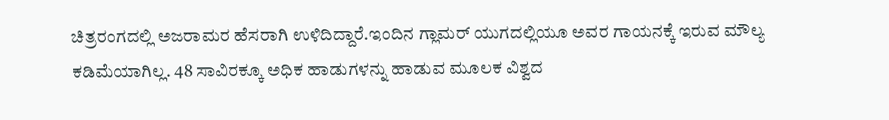ಚಿತ್ರರಂಗದಲ್ಲಿ ಅಜರಾಮರ ಹೆಸರಾಗಿ ಉಳಿದಿದ್ದಾರೆ.ಇಂದಿನ ಗ್ಲಾಮರ್ ಯುಗದಲ್ಲಿಯೂ ಅವರ ಗಾಯನಕ್ಕೆ ಇರುವ ಮೌಲ್ಯ ಕಡಿಮೆಯಾಗಿಲ್ಲ. 48 ಸಾವಿರಕ್ಕೂ ಅಧಿಕ ಹಾಡುಗಳನ್ನು ಹಾಡುವ ಮೂಲಕ ವಿಶ್ವದ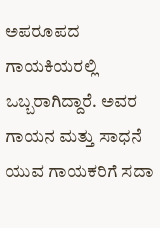ಅಪರೂಪದ ಗಾಯಕಿಯರಲ್ಲಿ ಒಬ್ಬರಾಗಿದ್ದಾರೆ. ಅವರ ಗಾಯನ ಮತ್ತು ಸಾಧನೆ ಯುವ ಗಾಯಕರಿಗೆ ಸದಾ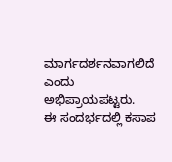ಮಾರ್ಗದರ್ಶನವಾಗಲಿದೆ ಎಂದು ಅಭಿಪ್ರಾಯಪಟ್ಟರು.
ಈ ಸಂದರ್ಭದಲ್ಲಿ ಕಸಾಪ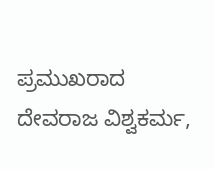ಪ್ರಮುಖರಾದ ದೇವರಾಜ ವಿಶ್ವಕರ್ಮ,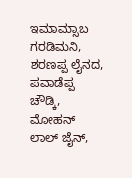ಇಮಾಮ್ಸಾಬ ಗರಡಿಮನಿ, ಶರಣಪ್ಪ ಲೈನದ, ಪವಾಡೆಪ್ಪ ಚೌಡ್ಕಿ, ಮೋಹನ್ ಲಾಲ್ ಜೈನ್,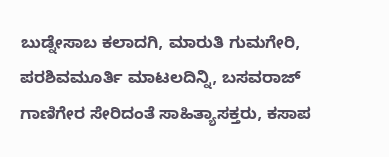ಬುಡ್ನೇಸಾಬ ಕಲಾದಗಿ, ಮಾರುತಿ ಗುಮಗೇರಿ, ಪರಶಿವಮೂರ್ತಿ ಮಾಟಲದಿನ್ನಿ, ಬಸವರಾಜ್ ಗಾಣಿಗೇರ ಸೇರಿದಂತೆ ಸಾಹಿತ್ಯಾಸಕ್ತರು, ಕಸಾಪ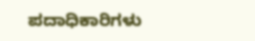ಪದಾಧಿಕಾರಿಗಳು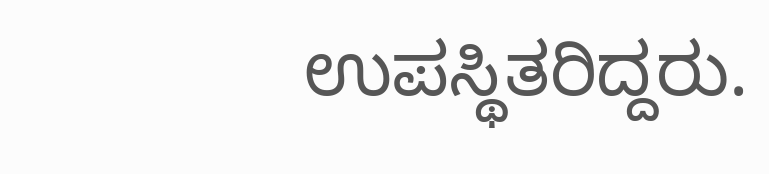ಉಪಸ್ಥಿತರಿದ್ದರು.